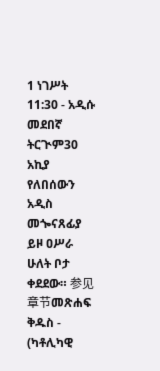1 ነገሥት 11:30 - አዲሱ መደበኛ ትርጒም30 አኪያ የለበሰውን አዲስ መጐናጸፊያ ይዞ ዐሥራ ሁለት ቦታ ቀደደው። 参见章节መጽሐፍ ቅዱስ - (ካቶሊካዊ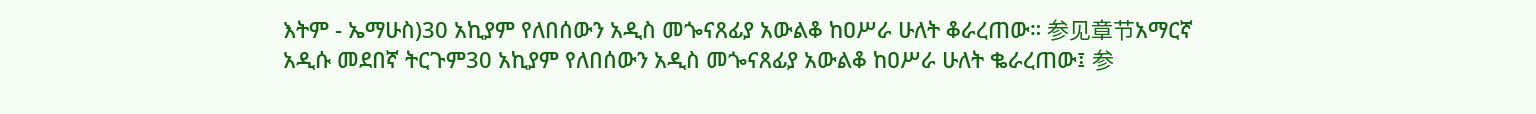እትም - ኤማሁስ)30 አኪያም የለበሰውን አዲስ መጐናጸፊያ አውልቆ ከዐሥራ ሁለት ቆራረጠው። 参见章节አማርኛ አዲሱ መደበኛ ትርጉም30 አኪያም የለበሰውን አዲስ መጐናጸፊያ አውልቆ ከዐሥራ ሁለት ቈራረጠው፤ 参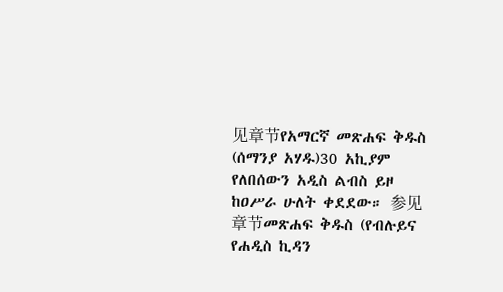见章节የአማርኛ መጽሐፍ ቅዱስ (ሰማንያ አሃዱ)30 አኪያም የለበሰውን አዲስ ልብስ ይዞ ከዐሥራ ሁለት ቀደደው። 参见章节መጽሐፍ ቅዱስ (የብሉይና የሐዲስ ኪዳን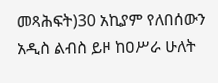መጻሕፍት)30 አኪያም የለበሰውን አዲስ ልብስ ይዞ ከዐሥራ ሁለት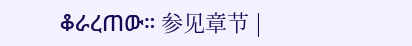ቆራረጠው። 参见章节 |